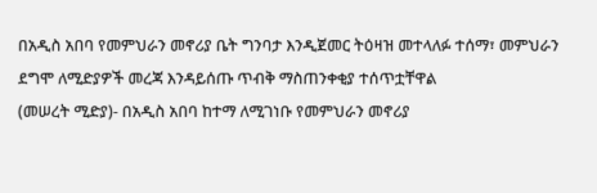በአዲስ አበባ የመምህራን መኖሪያ ቤት ግንባታ እንዲጀመር ትዕዛዝ መተላለፉ ተሰማ፣ መምህራን ደግሞ ለሚድያዎች መረጃ እንዳይሰጡ ጥብቅ ማስጠንቀቂያ ተሰጥቷቸዋል
(መሠረት ሚድያ)- በአዲስ አበባ ከተማ ለሚገነቡ የመምህራን መኖሪያ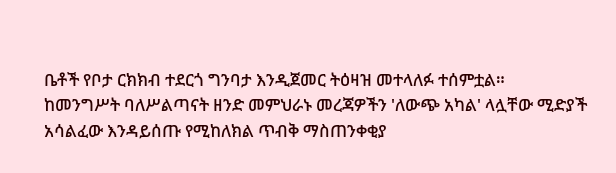ቤቶች የቦታ ርክክብ ተደርጎ ግንባታ እንዲጀመር ትዕዛዝ መተላለፉ ተሰምቷል።
ከመንግሥት ባለሥልጣናት ዘንድ መምህራኑ መረጃዎችን 'ለውጭ አካል' ላሏቸው ሚድያች አሳልፈው እንዳይሰጡ የሚከለክል ጥብቅ ማስጠንቀቂያ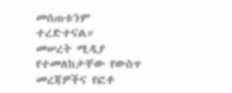መሰጠቱንም ተረድተናል።
መሠረት ሚዲያ የተመለከታቸው የውስጥ መረጃዎችና የፎቶ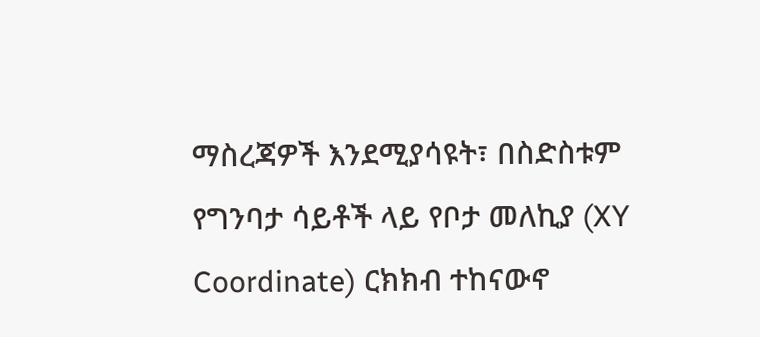ማስረጃዎች እንደሚያሳዩት፣ በስድስቱም የግንባታ ሳይቶች ላይ የቦታ መለኪያ (XY Coordinate) ርክክብ ተከናውኖ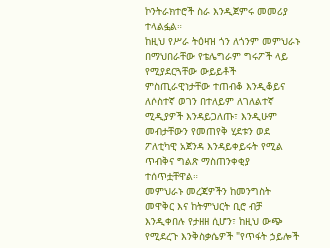ኮንትራክተሮች ስራ እንዲጀምሩ መመሪያ ተላልፏል።
ከዚህ የሥራ ትዕዛዝ ጎን ለጎንም መምህራኑ በማህበራቸው የቴሌግራም ግሩፖች ላይ የሚያደርጓቸው ውይይቶች ምስጢራዊነታቸው ተጠብቆ እንዲቆይና ለሶስተኛ ወገን በተለይም ለገለልተኛ ሚዲያዎች እንዳይጋለጡ፣ እንዲሁም መብታቸውን የመጠየቅ ሂደቱን ወደ ፖለቲካዊ አጀንዳ እንዳይቀይሩት የሚል ጥብቅና ግልጽ ማስጠንቀቂያ ተሰጥቷቸዋል።
መምህራኑ መረጃዎችን ከመንግስት መዋቅር እና ከትምህርት ቢሮ ብቻ እንዲቀበሉ የታዘዘ ሲሆን፣ ከዚህ ውጭ የሚደረጉ እንቅስቃሴዎች "የጥፋት ኃይሎች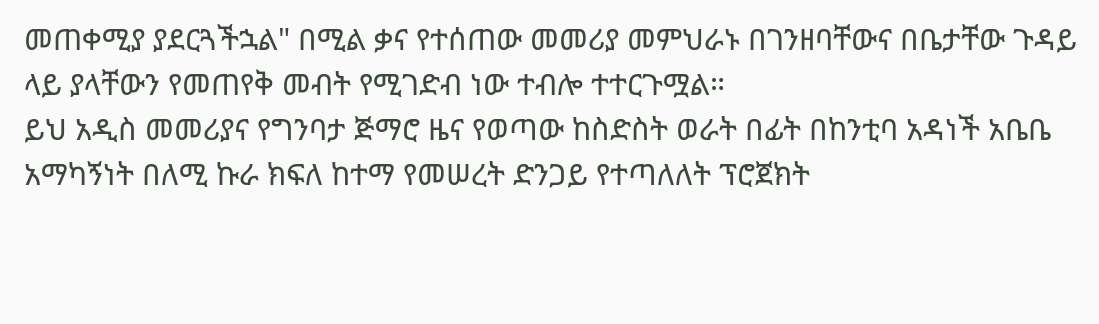መጠቀሚያ ያደርጓችኋል" በሚል ቃና የተሰጠው መመሪያ መምህራኑ በገንዘባቸውና በቤታቸው ጉዳይ ላይ ያላቸውን የመጠየቅ መብት የሚገድብ ነው ተብሎ ተተርጉሟል።
ይህ አዲስ መመሪያና የግንባታ ጅማሮ ዜና የወጣው ከስድስት ወራት በፊት በከንቲባ አዳነች አቤቤ አማካኝነት በለሚ ኩራ ክፍለ ከተማ የመሠረት ድንጋይ የተጣለለት ፕሮጀክት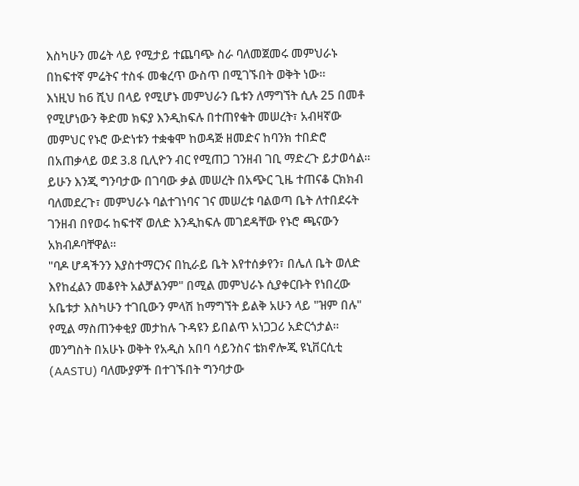እስካሁን መሬት ላይ የሚታይ ተጨባጭ ስራ ባለመጀመሩ መምህራኑ በከፍተኛ ምሬትና ተስፋ መቁረጥ ውስጥ በሚገኙበት ወቅት ነው።
እነዚህ ከ6 ሺህ በላይ የሚሆኑ መምህራን ቤቱን ለማግኘት ሲሉ 25 በመቶ የሚሆነውን ቅድመ ክፍያ እንዲከፍሉ በተጠየቁት መሠረት፣ አብዛኛው መምህር የኑሮ ውድነቱን ተቋቁሞ ከወዳጅ ዘመድና ከባንክ ተበድሮ በአጠቃላይ ወደ 3.8 ቢሊዮን ብር የሚጠጋ ገንዘብ ገቢ ማድረጉ ይታወሳል።
ይሁን እንጂ ግንባታው በገባው ቃል መሠረት በአጭር ጊዜ ተጠናቆ ርክክብ ባለመደረጉ፣ መምህራኑ ባልተገነባና ገና መሠረቱ ባልወጣ ቤት ለተበደሩት ገንዘብ በየወሩ ከፍተኛ ወለድ እንዲከፍሉ መገደዳቸው የኑሮ ጫናውን አክብዶባቸዋል።
"ባዶ ሆዳችንን እያስተማርንና በኪራይ ቤት እየተሰቃየን፣ በሌለ ቤት ወለድ እየከፈልን መቆየት አልቻልንም" በሚል መምህራኑ ሲያቀርቡት የነበረው አቤቱታ እስካሁን ተገቢውን ምላሽ ከማግኘት ይልቅ አሁን ላይ "ዝም በሉ" የሚል ማስጠንቀቂያ መታከሉ ጉዳዩን ይበልጥ አነጋጋሪ አድርጎታል።
መንግስት በአሁኑ ወቅት የአዲስ አበባ ሳይንስና ቴክኖሎጂ ዩኒቨርሲቲ (AASTU) ባለሙያዎች በተገኙበት ግንባታው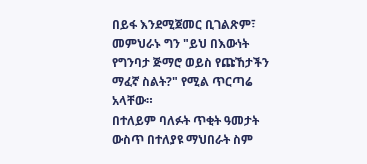በይፋ እንደሚጀመር ቢገልጽም፣ መምህራኑ ግን "ይህ በእውነት የግንባታ ጅማሮ ወይስ የጩኸታችን ማፈኛ ስልት?" የሚል ጥርጣሬ አላቸው።
በተለይም ባለፉት ጥቂት ዓመታት ውስጥ በተለያዩ ማህበራት ስም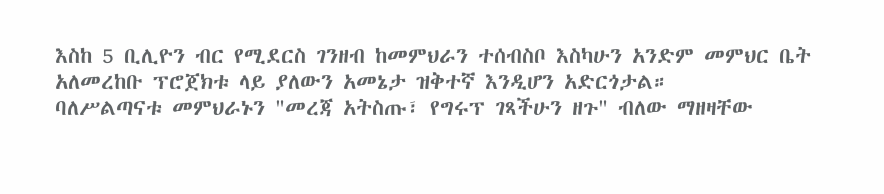እስከ 5 ቢሊዮን ብር የሚደርስ ገንዘብ ከመምህራን ተሰብስቦ እስካሁን አንድም መምህር ቤት አለመረከቡ ፕሮጀክቱ ላይ ያለውን አመኔታ ዝቅተኛ እንዲሆን አድርጎታል።
ባለሥልጣናቱ መምህራኑን "መረጃ አትስጡ፣ የግሩፕ ገጻችሁን ዘጉ" ብለው ማዘዛቸው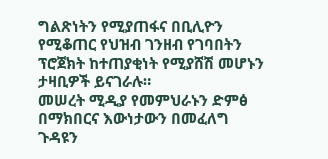ግልጽነትን የሚያጠፋና በቢሊዮን የሚቆጠር የህዝብ ገንዘብ የገባበትን ፕሮጀክት ከተጠያቂነት የሚያሸሽ መሆኑን ታዛቢዎች ይናገራሉ።
መሠረት ሚዲያ የመምህራኑን ድምፅ በማክበርና እውነታውን በመፈለግ ጉዳዩን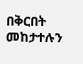በቅርበት መከታተሉን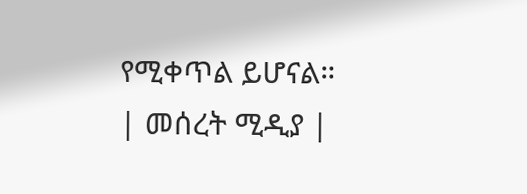የሚቀጥል ይሆናል።
| መሰረት ሚዲያ |